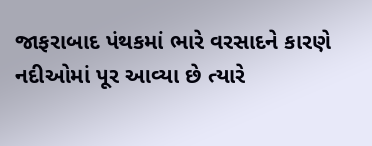જાફરાબાદ પંથકમાં ભારે વરસાદને કારણે નદીઓમાં પૂર આવ્યા છે ત્યારે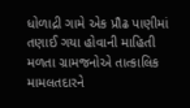ધોળાદ્રી ગામે એક પ્રૌઢ પાણીમાં તણાઈ ગયા હોવાની માહિતી મળતા ગ્રામજનોએ તાત્કાલિક મામલતદારને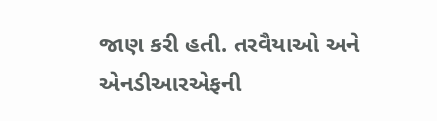જાણ કરી હતી. તરવૈયાઓ અને એનડીઆરએફની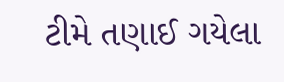ટીમે તણાઈ ગયેલા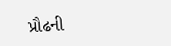પ્રૌઢની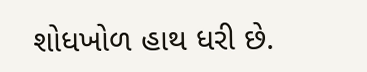શોધખોળ હાથ ધરી છે.